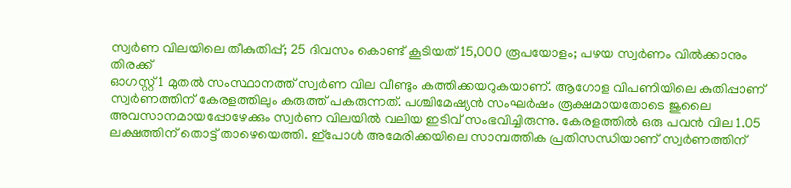സ്വർണ വിലയിലെ തീകുതിപ്പ്; 25 ദിവസം കൊണ്ട് കൂടിയത് 15,000 രൂപയോളം; പഴയ സ്വർണം വിൽക്കാനും തിരക്ക്
ഓഗസ്റ്റ് 1 മുതൽ സംസ്ഥാനത്ത് സ്വർണ വില വീണ്ടും കത്തിക്കയറുകയാണ്. ആഗോള വിപണിയിലെ കുതിപ്പാണ് സ്വർണത്തിന് കേരളത്തിലും കരുത്ത് പകരുന്നത്. പശ്ചിമേഷ്യൻ സംഘർഷം രൂക്ഷമായതോടെ ജുലൈ അവസാനമായപ്പോഴേക്കും സ്വർണ വിലയിൽ വലിയ ഇടിവ് സംഭവിച്ചിരുന്നു. കേരളത്തിൽ ഒരു പവൻ വില 1.05 ലക്ഷത്തിന് തൊട്ട് താഴെയെത്തി. ഇ്പോൾ അമേരിക്കയിലെ സാമ്പത്തിക പ്രതിസന്ധിയാണ് സ്വർണത്തിന്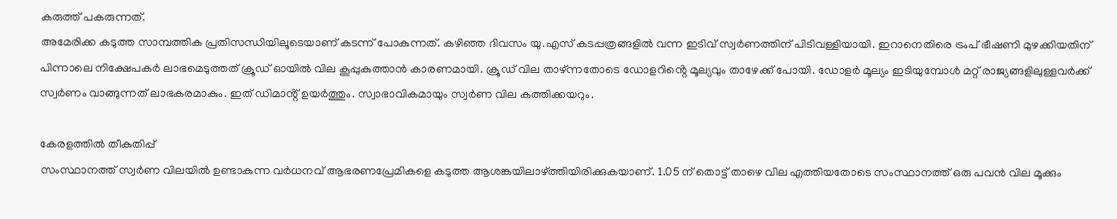കരുത്ത് പകരുന്നത്.
അമേരിക്ക കടുത്ത സാമ്പത്തിക പ്രതിസന്ധിയിലൂടെയാണ് കടന്ന് പോകുന്നത്. കഴിഞ്ഞ ദിവസം യു.എസ് കടപ്പത്രങ്ങളിൽ വന്ന ഇടിവ് സ്വർണത്തിന് പിടിവള്ളിയായി. ഇറാനെതിരെ ട്രംപ് ഭീഷണി മുഴക്കിയതിന് പിന്നാലെ നിക്ഷേപകർ ലാഭമെടുത്തത് ക്രൂഡ് ഓയിൽ വില കൂപ്പുകുത്താൻ കാരണമായി. ക്രൂഡ് വില താഴ്ന്നതോടെ ഡോളറിൻ്റെ മൂല്യവും താഴേക്ക് പോയി. ഡോളർ മൂല്യം ഇടിയുമ്പോൾ മറ്റ് രാജ്യങ്ങളിലുള്ളവർക്ക് സ്വർണം വാങ്ങുന്നത് ലാഭകരമാകും. ഇത് ഡിമാൻ്റ് ഉയർത്തും. സ്വാഭാവികമായും സ്വർണ വില കത്തിക്കയറും.

കേരളത്തിൽ തീകുതിപ്പ്
സംസ്ഥാനത്ത് സ്വർണ വിലയിൽ ഉണ്ടാകുന്ന വർധനവ് ആഭരണപ്രേമികളെ കടുത്ത ആശങ്കയിലാഴ്ത്തിയിരിക്കുകയാണ്. 1.05 ന് തൊട്ട് താഴെ വില എത്തിയതോടെ സംസ്ഥാനത്ത് ഒരു പവൻ വില മൂക്കും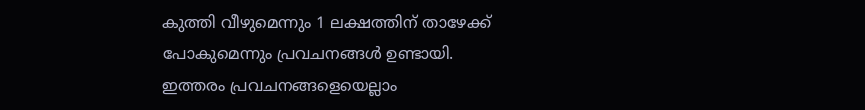കുത്തി വീഴുമെന്നും 1 ലക്ഷത്തിന് താഴേക്ക് പോകുമെന്നും പ്രവചനങ്ങൾ ഉണ്ടായി. ഇത്തരം പ്രവചനങ്ങളെയെല്ലാം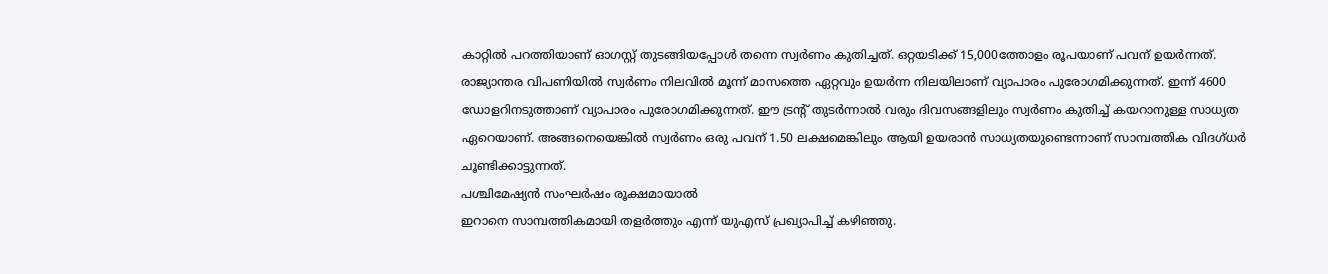കാറ്റിൽ പറത്തിയാണ് ഓഗസ്റ്റ് തുടങ്ങിയപ്പോൾ തന്നെ സ്വർണം കുതിച്ചത്. ഒറ്റയടിക്ക് 15,000ത്തോളം രൂപയാണ് പവന് ഉയർന്നത്.
രാജ്യാന്തര വിപണിയിൽ സ്വർണം നിലവിൽ മൂന്ന് മാസത്തെ ഏറ്റവും ഉയർന്ന നിലയിലാണ് വ്യാപാരം പുരോഗമിക്കുന്നത്. ഇന്ന് 4600 ഡോളറിനടുത്താണ് വ്യാപാരം പുരോഗമിക്കുന്നത്. ഈ ട്രൻ്റ് തുടർന്നാൽ വരും ദിവസങ്ങളിലും സ്വർണം കുതിച്ച് കയറാനുള്ള സാധ്യത ഏറെയാണ്. അങ്ങനെയെങ്കിൽ സ്വർണം ഒരു പവന് 1.50 ലക്ഷമെങ്കിലും ആയി ഉയരാൻ സാധ്യതയുണ്ടെന്നാണ് സാമ്പത്തിക വിദഗ്ധർ ചൂണ്ടിക്കാട്ടുന്നത്.
പശ്ചിമേഷ്യൻ സംഘർഷം രൂക്ഷമായാൽ
ഇറാനെ സാമ്പത്തികമായി തളർത്തും എന്ന് യുഎസ് പ്രഖ്യാപിച്ച് കഴിഞ്ഞു.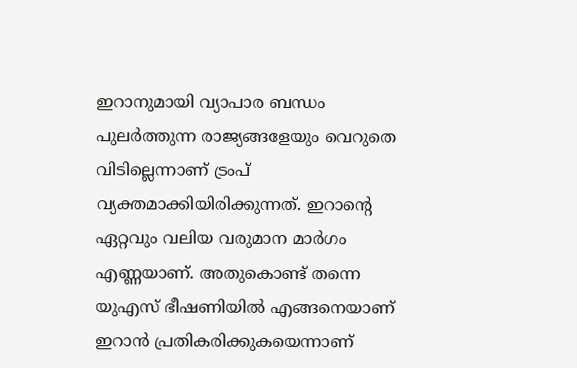ഇറാനുമായി വ്യാപാര ബന്ധം പുലർത്തുന്ന രാജ്യങ്ങളേയും വെറുതെ വിടില്ലെന്നാണ് ട്രംപ് വ്യക്തമാക്കിയിരിക്കുന്നത്. ഇറാൻ്റെ ഏറ്റവും വലിയ വരുമാന മാർഗം എണ്ണയാണ്. അതുകൊണ്ട് തന്നെ യുഎസ് ഭീഷണിയിൽ എങ്ങനെയാണ് ഇറാൻ പ്രതികരിക്കുകയെന്നാണ്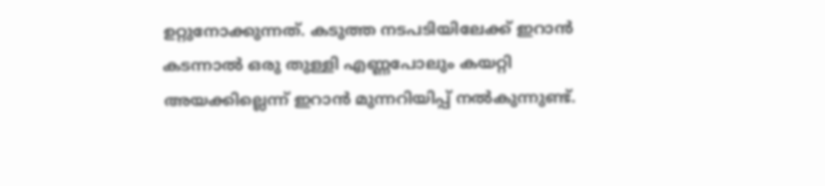ഉറ്റുനോക്കുന്നത്. കടുത്ത നടപടിയിലേക്ക് ഇറാൻ കടന്നാൽ ഒരു തുള്ളി എണ്ണപോലും കയറ്റി അയക്കില്ലെന്ന് ഇറാൻ മുന്നറിയിപ്പ് നൽകുന്നുണ്ട്.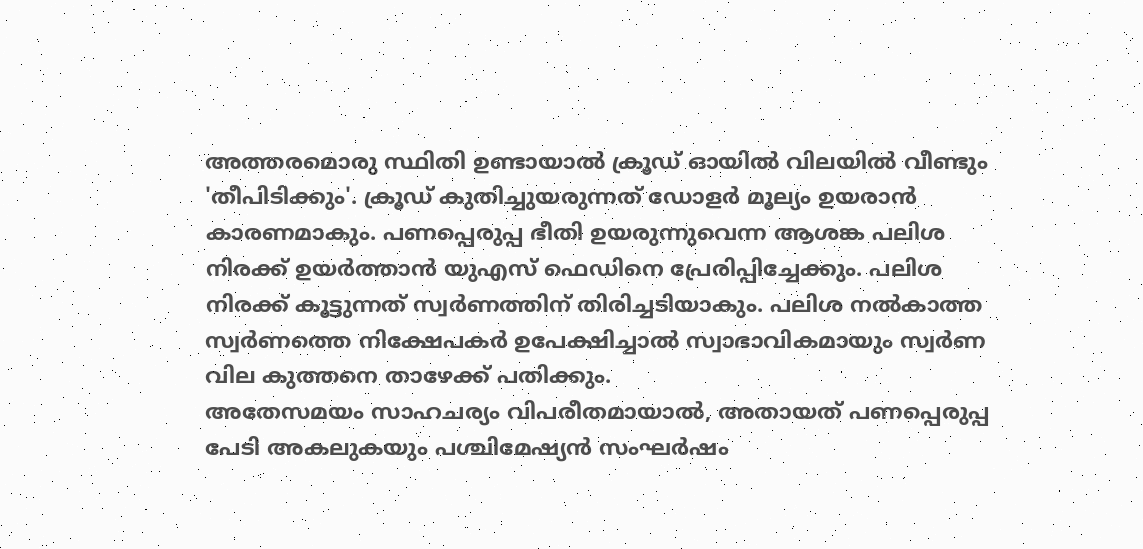അത്തരമൊരു സ്ഥിതി ഉണ്ടായാൽ ക്രൂഡ് ഓയിൽ വിലയിൽ വീണ്ടും 'തീപിടിക്കും'. ക്രൂഡ് കുതിച്ചുയരുന്നത് ഡോളർ മൂല്യം ഉയരാൻ കാരണമാകും. പണപ്പെരുപ്പ ഭീതി ഉയരുന്നുവെന്ന ആശങ്ക പലിശ നിരക്ക് ഉയർത്താൻ യുഎസ് ഫെഡിനെ പ്രേരിപ്പിച്ചേക്കും. പലിശ നിരക്ക് കൂട്ടുന്നത് സ്വർണത്തിന് തിരിച്ചടിയാകും. പലിശ നൽകാത്ത സ്വർണത്തെ നിക്ഷേപകർ ഉപേക്ഷിച്ചാൽ സ്വാഭാവികമായും സ്വർണ വില കുത്തനെ താഴേക്ക് പതിക്കും.
അതേസമയം സാഹചര്യം വിപരീതമായാൽ, അതായത് പണപ്പെരുപ്പ പേടി അകലുകയും പശ്ചിമേഷ്യൻ സംഘർഷം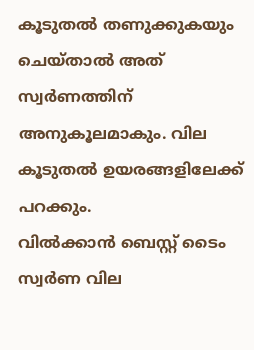കൂടുതൽ തണുക്കുകയും ചെയ്താൽ അത് സ്വർണത്തിന് അനുകൂലമാകും. വില കൂടുതൽ ഉയരങ്ങളിലേക്ക് പറക്കും.
വിൽക്കാൻ ബെസ്റ്റ് ടൈം
സ്വർണ വില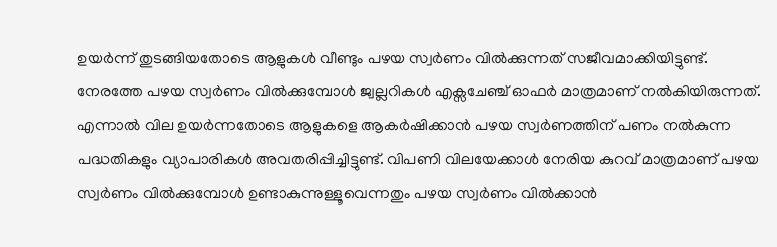ഉയർന്ന് തുടങ്ങിയതോടെ ആളുകൾ വീണ്ടും പഴയ സ്വർണം വിൽക്കുന്നത് സജീവമാക്കിയിട്ടുണ്ട്. നേരത്തേ പഴയ സ്വർണം വിൽക്കുമ്പോൾ ജ്വല്ലറികൾ എക്സചേഞ്ച് ഓഫർ മാത്രമാണ് നൽകിയിരുന്നത്. എന്നാൽ വില ഉയർന്നതോടെ ആളുകളെ ആകർഷിക്കാൻ പഴയ സ്വർണത്തിന് പണം നൽകുന്ന പദ്ധതികളും വ്യാപാരികൾ അവതരിപ്പിച്ചിട്ടുണ്ട്. വിപണി വിലയേക്കാൾ നേരിയ കുറവ് മാത്രമാണ് പഴയ സ്വർണം വിൽക്കുമ്പോൾ ഉണ്ടാകുന്നുള്ളൂവെന്നതും പഴയ സ്വർണം വിൽക്കാൻ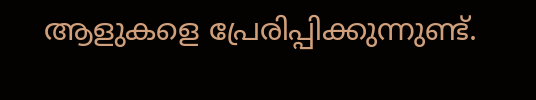ആളുകളെ പ്രേരിപ്പിക്കുന്നുണ്ട്.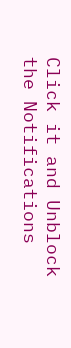Click it and Unblock the Notifications